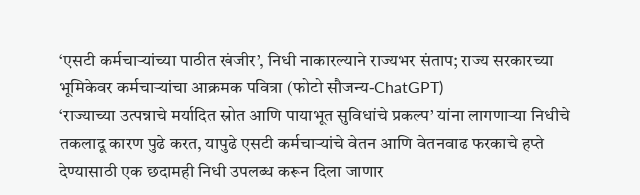‘एसटी कर्मचाऱ्यांच्या पाठीत खंजीर’, निधी नाकारल्याने राज्यभर संताप; राज्य सरकारच्या भूमिकेवर कर्मचाऱ्यांचा आक्रमक पवित्रा (फोटो सौजन्य-ChatGPT)
‘राज्याच्या उत्पन्नाचे मर्यादित स्रोत आणि पायाभूत सुविधांचे प्रकल्प’ यांना लागणाऱ्या निधीचे तकलादू कारण पुढे करत, यापुढे एसटी कर्मचाऱ्यांचे वेतन आणि वेतनवाढ फरकाचे हप्ते देण्यासाठी एक छदामही निधी उपलब्ध करून दिला जाणार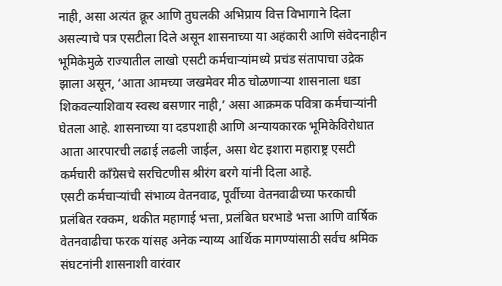नाही, असा अत्यंत क्रूर आणि तुघलकी अभिप्राय वित्त विभागाने दिला असल्याचे पत्र एसटीला दिले असून शासनाच्या या अहंकारी आणि संवेदनाहीन भूमिकेमुळे राज्यातील लाखो एसटी कर्मचाऱ्यांमध्ये प्रचंड संतापाचा उद्रेक झाला असून, ‘आता आमच्या जखमेवर मीठ चोळणाऱ्या शासनाला धडा शिकवल्याशिवाय स्वस्थ बसणार नाही,’ असा आक्रमक पवित्रा कर्मचाऱ्यांनी घेतला आहे. शासनाच्या या दडपशाही आणि अन्यायकारक भूमिकेविरोधात आता आरपारची लढाई लढली जाईल, असा थेट इशारा महाराष्ट्र एसटी कर्मचारी काँग्रेसचे सरचिटणीस श्रीरंग बरगे यांनी दिला आहे.
एसटी कर्मचाऱ्यांची संभाव्य वेतनवाढ, पूर्वीच्या वेतनवाढीच्या फरकाची प्रलंबित रक्कम, थकीत महागाई भत्ता, प्रलंबित घरभाडे भत्ता आणि वार्षिक वेतनवाढीचा फरक यांसह अनेक न्याय्य आर्थिक मागण्यांसाठी सर्वच श्रमिक संघटनांनी शासनाशी वारंवार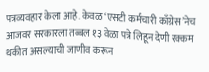पत्रव्यवहार केला आहे. केवळ ‘एसटी कर्मचारी काँग्रेस’नेच आजवर सरकारला तब्बल १३ वेळा पत्रे लिहून देणी रक्कम थकीत असल्याची जाणीव करून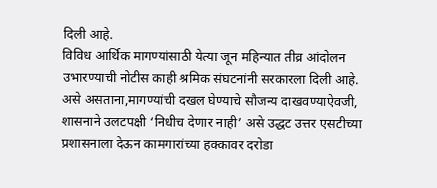दिली आहे.
विविध आर्थिक मागण्यांसाठी येत्या जून महिन्यात तीव्र आंदोलन उभारण्याची नोटीस काही श्रमिक संघटनांनी सरकारला दिली आहे. असे असताना,मागण्यांची दखल घेण्याचे सौजन्य दाखवण्याऐवजी, शासनाने उलटपक्षी ‘निधीच देणार नाही’ असे उद्धट उत्तर एसटीच्या प्रशासनाला देऊन कामगारांच्या हक्कावर दरोडा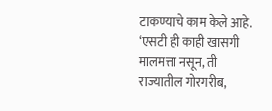टाकण्याचे काम केले आहे. ‘एसटी ही काही खासगी मालमत्ता नसून, ती राज्यातील गोरगरीब,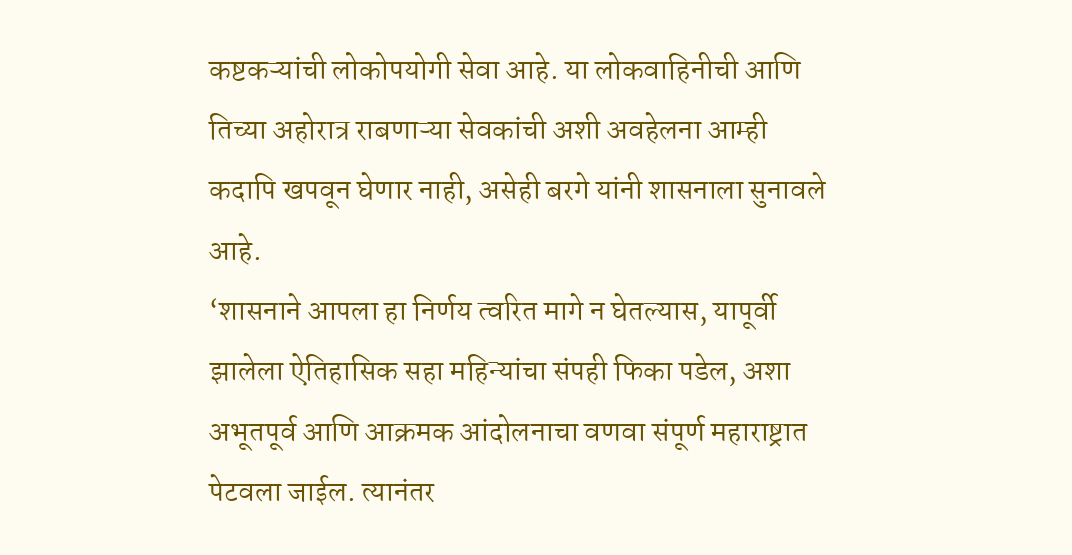कष्टकऱ्यांची लोकोपयोगी सेवा आहे. या लोकवाहिनीची आणि तिच्या अहोरात्र राबणाऱ्या सेवकांची अशी अवहेलना आम्ही कदापि खपवून घेणार नाही, असेही बरगे यांनी शासनाला सुनावले आहे.
‘शासनाने आपला हा निर्णय त्वरित मागे न घेतल्यास, यापूर्वी झालेला ऐतिहासिक सहा महिन्यांचा संपही फिका पडेल, अशा अभूतपूर्व आणि आक्रमक आंदोलनाचा वणवा संपूर्ण महाराष्ट्रात पेटवला जाईल. त्यानंतर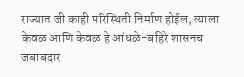राज्यात जी काही परिस्थिती निर्माण होईल, त्याला केवळ आणि केवळ हे आंधळे-बहिरे शासनच जबाबदार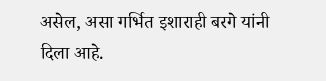असेल, असा गर्भित इशाराही बरगे यांनी दिला आहे.